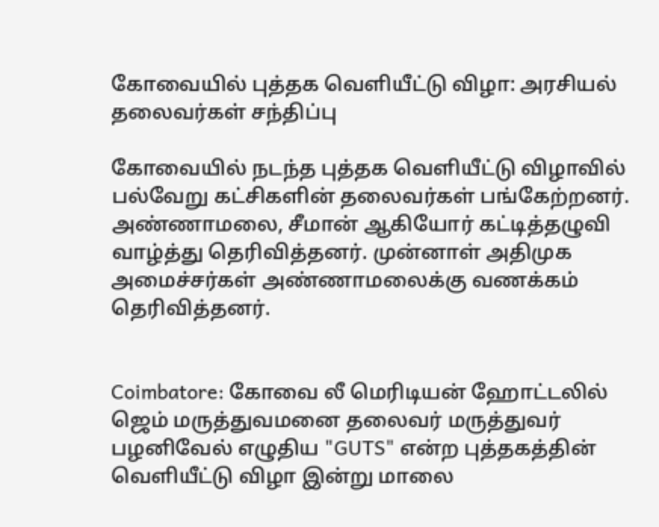கோவையில் புத்தக வெளியீட்டு விழா: அரசியல் தலைவர்கள் சந்திப்பு

கோவையில் நடந்த புத்தக வெளியீட்டு விழாவில் பல்வேறு கட்சிகளின் தலைவர்கள் பங்கேற்றனர். அண்ணாமலை, சீமான் ஆகியோர் கட்டித்தழுவி வாழ்த்து தெரிவித்தனர். முன்னாள் அதிமுக அமைச்சர்கள் அண்ணாமலைக்கு வணக்கம் தெரிவித்தனர்.


Coimbatore: கோவை லீ மெரிடியன் ஹோட்டலில் ஜெம் மருத்துவமனை தலைவர் மருத்துவர் பழனிவேல் எழுதிய "GUTS" என்ற புத்தகத்தின் வெளியீட்டு விழா இன்று மாலை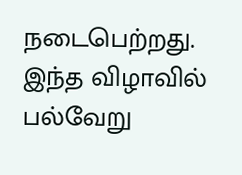நடைபெற்றது. இந்த விழாவில் பல்வேறு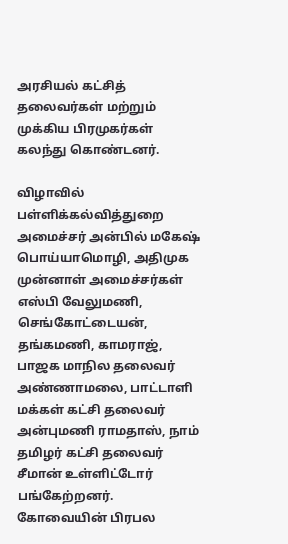அரசியல் கட்சித் தலைவர்கள் மற்றும் முக்கிய பிரமுகர்கள் கலந்து கொண்டனர்.

விழாவில் பள்ளிக்கல்வித்துறை அமைச்சர் அன்பில் மகேஷ் பொய்யாமொழி, அதிமுக முன்னாள் அமைச்சர்கள் எஸ்பி வேலுமணி, செங்கோட்டையன், தங்கமணி, காமராஜ், பாஜக மாநில தலைவர் அண்ணாமலை, பாட்டாளி மக்கள் கட்சி தலைவர் அன்புமணி ராமதாஸ், நாம் தமிழர் கட்சி தலைவர் சீமான் உள்ளிட்டோர் பங்கேற்றனர். கோவையின் பிரபல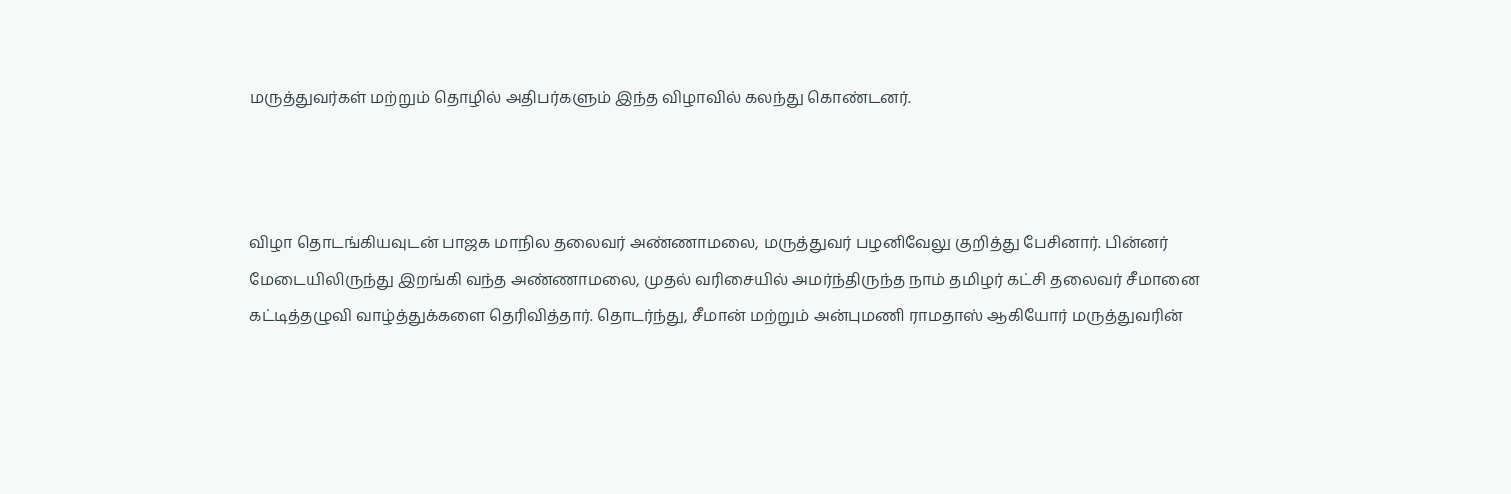மருத்துவர்கள் மற்றும் தொழில் அதிபர்களும் இந்த விழாவில் கலந்து கொண்டனர்.



விழா தொடங்கியவுடன் பாஜக மாநில தலைவர் அண்ணாமலை, மருத்துவர் பழனிவேலு குறித்து பேசினார். பின்னர் மேடையிலிருந்து இறங்கி வந்த அண்ணாமலை, முதல் வரிசையில் அமர்ந்திருந்த நாம் தமிழர் கட்சி தலைவர் சீமானை கட்டித்தழுவி வாழ்த்துக்களை தெரிவித்தார். தொடர்ந்து, சீமான் மற்றும் அன்புமணி ராமதாஸ் ஆகியோர் மருத்துவரின்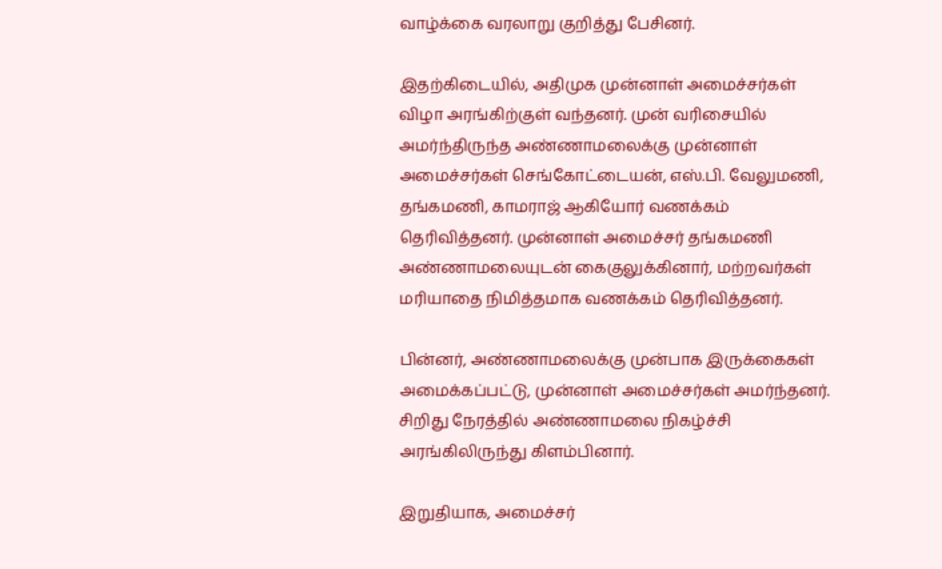வாழ்க்கை வரலாறு குறித்து பேசினர்.

இதற்கிடையில், அதிமுக முன்னாள் அமைச்சர்கள் விழா அரங்கிற்குள் வந்தனர். முன் வரிசையில் அமர்ந்திருந்த அண்ணாமலைக்கு முன்னாள் அமைச்சர்கள் செங்கோட்டையன், எஸ்.பி. வேலுமணி, தங்கமணி, காமராஜ் ஆகியோர் வணக்கம் தெரிவித்தனர். முன்னாள் அமைச்சர் தங்கமணி அண்ணாமலையுடன் கைகுலுக்கினார், மற்றவர்கள் மரியாதை நிமித்தமாக வணக்கம் தெரிவித்தனர்.

பின்னர், அண்ணாமலைக்கு முன்பாக இருக்கைகள் அமைக்கப்பட்டு, முன்னாள் அமைச்சர்கள் அமர்ந்தனர். சிறிது நேரத்தில் அண்ணாமலை நிகழ்ச்சி அரங்கிலிருந்து கிளம்பினார்.

இறுதியாக, அமைச்சர்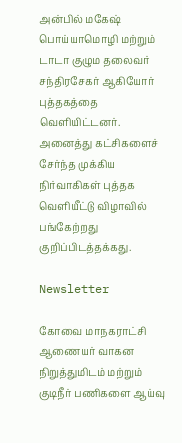அன்பில் மகேஷ் பொய்யாமொழி மற்றும் டாடா குழும தலைவர் சந்திரசேகர் ஆகியோர் புத்தகத்தை வெளியிட்டனர். அனைத்து கட்சிகளைச் சேர்ந்த முக்கிய நிர்வாகிகள் புத்தக வெளியீட்டு விழாவில் பங்கேற்றது குறிப்பிடத்தக்கது.

Newsletter

கோவை மாநகராட்சி ஆணையர் வாகன நிறுத்துமிடம் மற்றும் குடிநீர் பணிகளை ஆய்வு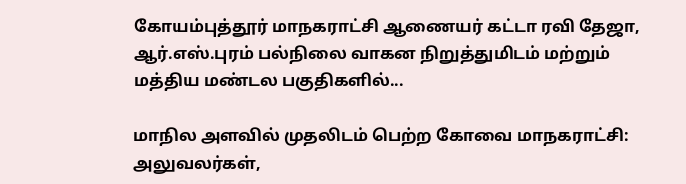கோயம்புத்தூர் மாநகராட்சி ஆணையர் கட்டா ரவி தேஜா, ஆர்.எஸ்.புரம் பல்நிலை வாகன நிறுத்துமிடம் மற்றும் மத்திய மண்டல பகுதிகளில்...

மாநில அளவில் முதலிடம் பெற்ற கோவை மாநகராட்சி: அலுவலர்கள்,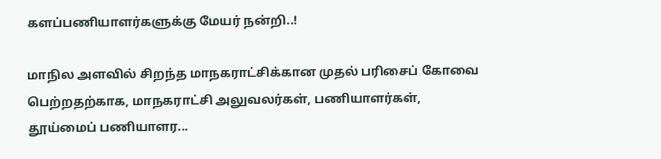களப்பணியாளர்களுக்கு மேயர் நன்றி..!

மாநில அளவில் சிறந்த மாநகராட்சிக்கான முதல் பரிசைப் கோவை பெற்றதற்காக, மாநகராட்சி அலுவலர்கள், பணியாளர்கள், தூய்மைப் பணியாளர...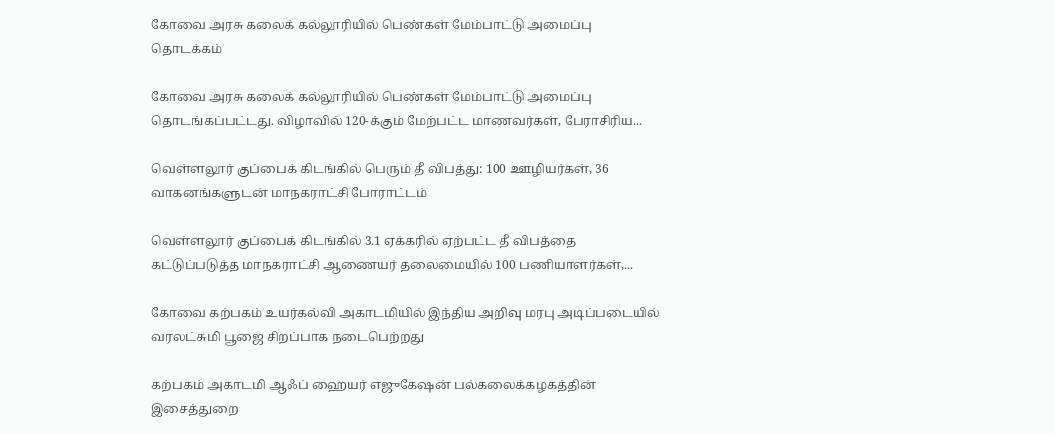கோவை அரசு கலைக் கல்லூரியில் பெண்கள் மேம்பாட்டு அமைப்பு தொடக்கம்

கோவை அரசு கலைக் கல்லூரியில் பெண்கள் மேம்பாட்டு அமைப்பு தொடங்கப்பட்டது. விழாவில் 120-க்கும் மேற்பட்ட மாணவர்கள், பேராசிரிய...

வெள்ளலூர் குப்பைக் கிடங்கில் பெரும் தீ விபத்து: 100 ஊழியர்கள், 36 வாகனங்களுடன் மாநகராட்சி போராட்டம்

வெள்ளலூர் குப்பைக் கிடங்கில் 3.1 ஏக்கரில் ஏற்பட்ட தீ விபத்தை கட்டுப்படுத்த மாநகராட்சி ஆணையர் தலைமையில் 100 பணியாளர்கள்,...

கோவை கற்பகம் உயர்கல்வி அகாடமியில் இந்திய அறிவு மரபு அடிப்படையில் வரலட்சுமி பூஜை சிறப்பாக நடைபெற்றது

கற்பகம் அகாடமி ஆஃப் ஹையர் எஜுகேஷன் பல்கலைக்கழகத்தின் இசைத்துறை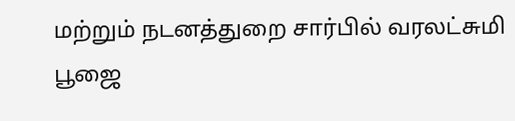மற்றும் நடனத்துறை சார்பில் வரலட்சுமி பூஜை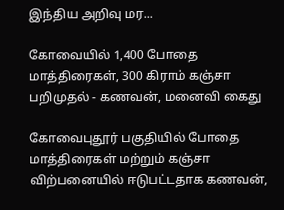இந்திய அறிவு மர...

கோவையில் 1,400 போதை மாத்திரைகள், 300 கிராம் கஞ்சா பறிமுதல் - கணவன், மனைவி கைது

கோவைபுதூர் பகுதியில் போதை மாத்திரைகள் மற்றும் கஞ்சா விற்பனையில் ஈடுபட்டதாக கணவன்,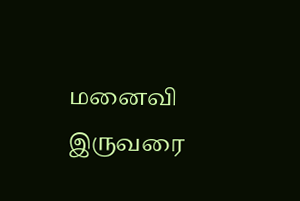மனைவி இருவரை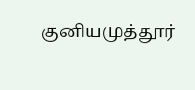குனியமுத்தூர்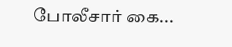போலீசார் கை...